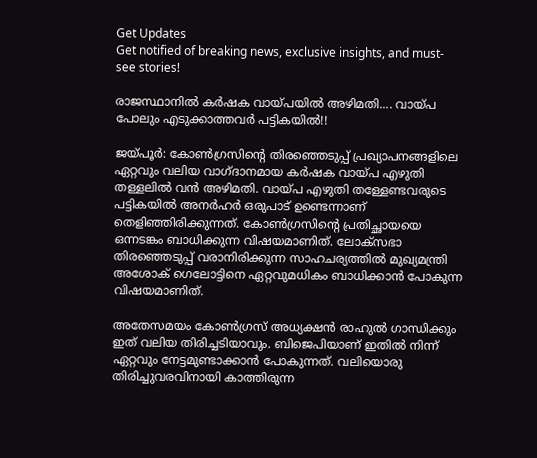Get Updates
Get notified of breaking news, exclusive insights, and must-see stories!

രാജസ്ഥാനില്‍ കര്‍ഷക വായ്പയില്‍ അഴിമതി.... വായ്പ പോലും എടുക്കാത്തവര്‍ പട്ടികയില്‍!!

ജയ്പൂര്‍: കോണ്‍ഗ്രസിന്റെ തിരഞ്ഞെടുപ്പ് പ്രഖ്യാപനങ്ങളിലെ ഏറ്റവും വലിയ വാഗ്ദാനമായ കര്‍ഷക വായ്പ എഴുതി തള്ളലില്‍ വന്‍ അഴിമതി. വായ്പ എഴുതി തള്ളേണ്ടവരുടെ പട്ടികയില്‍ അനര്‍ഹര്‍ ഒരുപാട് ഉണ്ടെന്നാണ് തെളിഞ്ഞിരിക്കുന്നത്. കോണ്‍ഗ്രസിന്റെ പ്രതിച്ഛായയെ ഒന്നടങ്കം ബാധിക്കുന്ന വിഷയമാണിത്. ലോക്‌സഭാ തിരഞ്ഞെടുപ്പ് വരാനിരിക്കുന്ന സാഹചര്യത്തില്‍ മുഖ്യമന്ത്രി അശോക് ഗെലോട്ടിനെ ഏറ്റവുമധികം ബാധിക്കാന്‍ പോകുന്ന വിഷയമാണിത്.

അതേസമയം കോണ്‍ഗ്രസ് അധ്യക്ഷന്‍ രാഹുല്‍ ഗാന്ധിക്കും ഇത് വലിയ തിരിച്ചടിയാവും. ബിജെപിയാണ് ഇതില്‍ നിന്ന് ഏറ്റവും നേട്ടമുണ്ടാക്കാന്‍ പോകുന്നത്. വലിയൊരു തിരിച്ചുവരവിനായി കാത്തിരുന്ന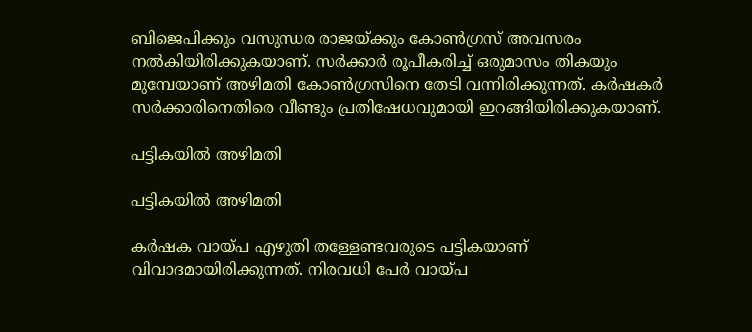ബിജെപിക്കും വസുന്ധര രാജയ്ക്കും കോണ്‍ഗ്രസ് അവസരം നല്‍കിയിരിക്കുകയാണ്. സര്‍ക്കാര്‍ രൂപീകരിച്ച് ഒരുമാസം തികയും മുമ്പേയാണ് അഴിമതി കോണ്‍ഗ്രസിനെ തേടി വന്നിരിക്കുന്നത്. കര്‍ഷകര്‍ സര്‍ക്കാരിനെതിരെ വീണ്ടും പ്രതിഷേധവുമായി ഇറങ്ങിയിരിക്കുകയാണ്.

പട്ടികയില്‍ അഴിമതി

പട്ടികയില്‍ അഴിമതി

കര്‍ഷക വായ്പ എഴുതി തള്ളേണ്ടവരുടെ പട്ടികയാണ് വിവാദമായിരിക്കുന്നത്. നിരവധി പേര്‍ വായ്പ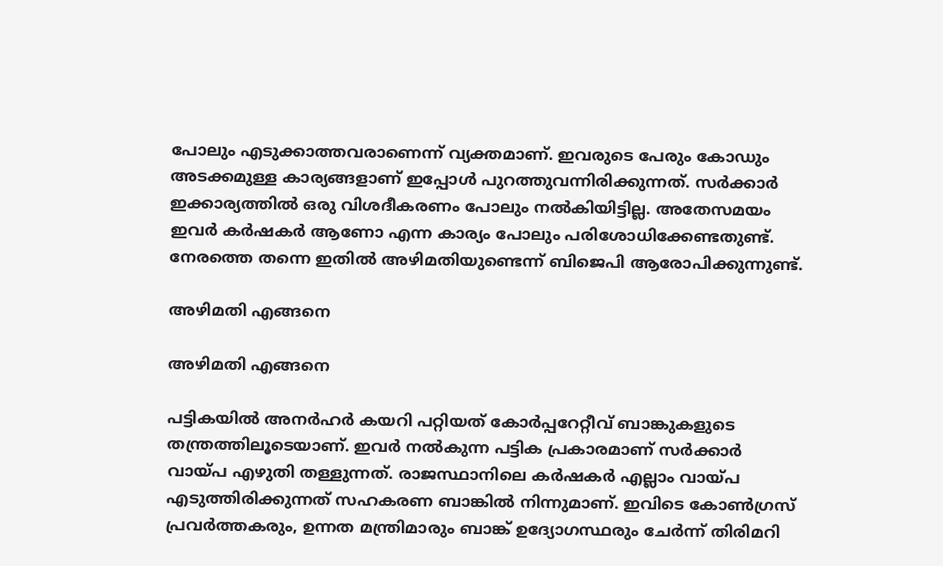പോലും എടുക്കാത്തവരാണെന്ന് വ്യക്തമാണ്. ഇവരുടെ പേരും കോഡും അടക്കമുള്ള കാര്യങ്ങളാണ് ഇപ്പോള്‍ പുറത്തുവന്നിരിക്കുന്നത്. സര്‍ക്കാര്‍ ഇക്കാര്യത്തില്‍ ഒരു വിശദീകരണം പോലും നല്‍കിയിട്ടില്ല. അതേസമയം ഇവര്‍ കര്‍ഷകര്‍ ആണോ എന്ന കാര്യം പോലും പരിശോധിക്കേണ്ടതുണ്ട്. നേരത്തെ തന്നെ ഇതില്‍ അഴിമതിയുണ്ടെന്ന് ബിജെപി ആരോപിക്കുന്നുണ്ട്.

അഴിമതി എങ്ങനെ

അഴിമതി എങ്ങനെ

പട്ടികയില്‍ അനര്‍ഹര്‍ കയറി പറ്റിയത് കോര്‍പ്പറേറ്റീവ് ബാങ്കുകളുടെ തന്ത്രത്തിലൂടെയാണ്. ഇവര്‍ നല്‍കുന്ന പട്ടിക പ്രകാരമാണ് സര്‍ക്കാര്‍ വായ്പ എഴുതി തള്ളുന്നത്. രാജസ്ഥാനിലെ കര്‍ഷകര്‍ എല്ലാം വായ്പ എടുത്തിരിക്കുന്നത് സഹകരണ ബാങ്കില്‍ നിന്നുമാണ്. ഇവിടെ കോണ്‍ഗ്രസ് പ്രവര്‍ത്തകരും, ഉന്നത മന്ത്രിമാരും ബാങ്ക് ഉദ്യോഗസ്ഥരും ചേര്‍ന്ന് തിരിമറി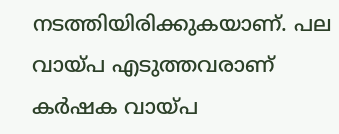നടത്തിയിരിക്കുകയാണ്. പല വായ്പ എടുത്തവരാണ് കര്‍ഷക വായ്പ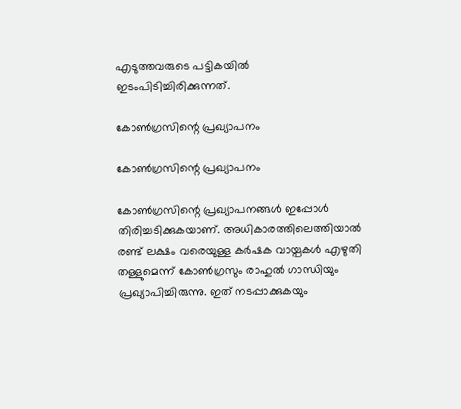എടുത്തവരുടെ പട്ടികയില്‍ ഇടംപിടിച്ചിരിക്കുന്നത്.

കോണ്‍ഗ്രസിന്റെ പ്രഖ്യാപനം

കോണ്‍ഗ്രസിന്റെ പ്രഖ്യാപനം

കോണ്‍ഗ്രസിന്റെ പ്രഖ്യാപനങ്ങള്‍ ഇപ്പോള്‍ തിരിച്ചടിക്കുകയാണ്. അധികാരത്തിലെത്തിയാല്‍ രണ്ട് ലക്ഷം വരെയുള്ള കര്‍ഷക വായ്പകള്‍ എഴുതി തള്ളുമെന്ന് കോണ്‍ഗ്രസും രാഹുല്‍ ഗാന്ധിയും പ്രഖ്യാപിച്ചിരുന്നു. ഇത് നടപ്പാക്കുകയും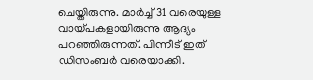ചെയ്തിരുന്നു. മാര്‍ച്ച് 31 വരെയുള്ള വായ്പകളായിരുന്നു ആദ്യം പറഞ്ഞിരുന്നത്. പിന്നീട് ഇത് ഡിസംബര്‍ വരെയാക്കി.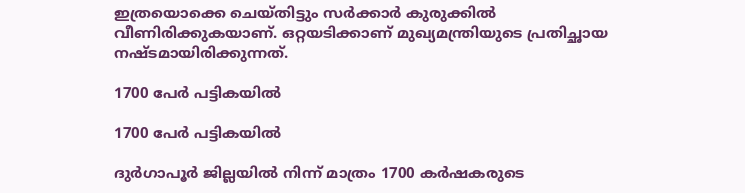ഇത്രയൊക്കെ ചെയ്തിട്ടും സര്‍ക്കാര്‍ കുരുക്കില്‍ വീണിരിക്കുകയാണ്. ഒറ്റയടിക്കാണ് മുഖ്യമന്ത്രിയുടെ പ്രതിച്ഛായ നഷ്ടമായിരിക്കുന്നത്.

1700 പേര്‍ പട്ടികയില്‍

1700 പേര്‍ പട്ടികയില്‍

ദുര്‍ഗാപൂര്‍ ജില്ലയില്‍ നിന്ന് മാത്രം 1700 കര്‍ഷകരുടെ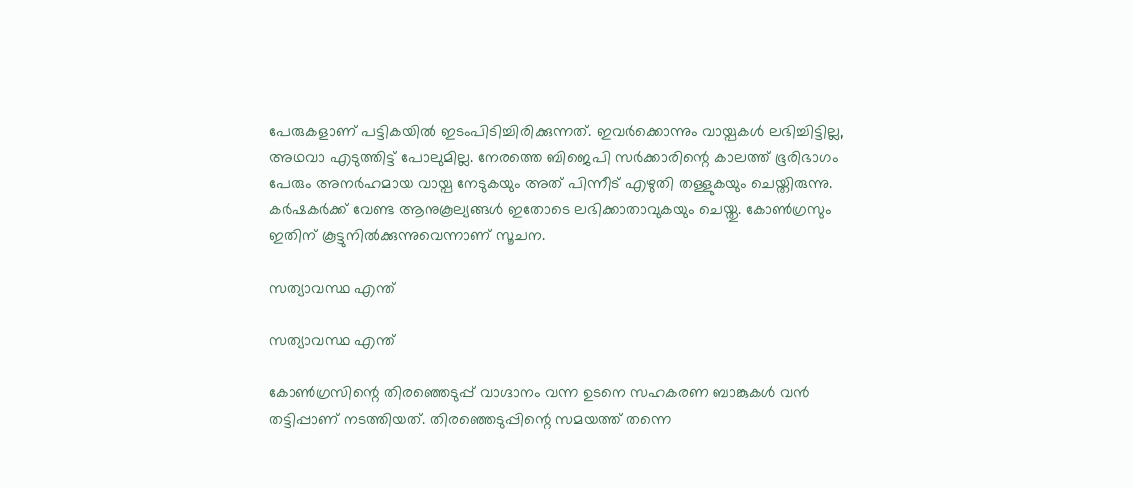പേരുകളാണ് പട്ടികയില്‍ ഇടംപിടിച്ചിരിക്കുന്നത്. ഇവര്‍ക്കൊന്നും വായ്പകള്‍ ലഭിച്ചിട്ടില്ല, അഥവാ എടുത്തിട്ട് പോലുമില്ല. നേരത്തെ ബിജെപി സര്‍ക്കാരിന്റെ കാലത്ത് ഭൂരിഭാഗം പേരും അനര്‍ഹമായ വായ്പ നേടുകയും അത് പിന്നീട് എഴുതി തള്ളുകയും ചെയ്തിരുന്നു. കര്‍ഷകര്‍ക്ക് വേണ്ട ആനുകൂല്യങ്ങള്‍ ഇതോടെ ലഭിക്കാതാവുകയും ചെയ്തു. കോണ്‍ഗ്രസും ഇതിന് കൂട്ടുനില്‍ക്കുന്നുവെന്നാണ് സൂചന.

സത്യാവസ്ഥ എന്ത്

സത്യാവസ്ഥ എന്ത്

കോണ്‍ഗ്രസിന്റെ തിരഞ്ഞെടുപ്പ് വാഗ്ദാനം വന്ന ഉടനെ സഹകരണ ബാങ്കുകള്‍ വന്‍ തട്ടിപ്പാണ് നടത്തിയത്. തിരഞ്ഞെടുപ്പിന്റെ സമയത്ത് തന്നെ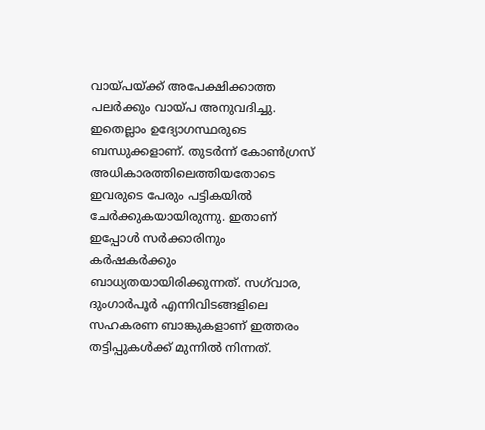വായ്പയ്ക്ക് അപേക്ഷിക്കാത്ത പലര്‍ക്കും വായ്പ അനുവദിച്ചു. ഇതെല്ലാം ഉദ്യോഗസ്ഥരുടെ ബന്ധുക്കളാണ്. തുടര്‍ന്ന് കോണ്‍ഗ്രസ് അധികാരത്തിലെത്തിയതോടെ ഇവരുടെ പേരും പട്ടികയില്‍ ചേര്‍ക്കുകയായിരുന്നു. ഇതാണ് ഇപ്പോള്‍ സര്‍ക്കാരിനും കര്‍ഷകര്‍ക്കും ബാധ്യതയായിരിക്കുന്നത്. സഗ്‌വാര, ദുംഗാര്‍പൂര്‍ എന്നിവിടങ്ങളിലെ സഹകരണ ബാങ്കുകളാണ് ഇത്തരം തട്ടിപ്പുകള്‍ക്ക് മുന്നില്‍ നിന്നത്.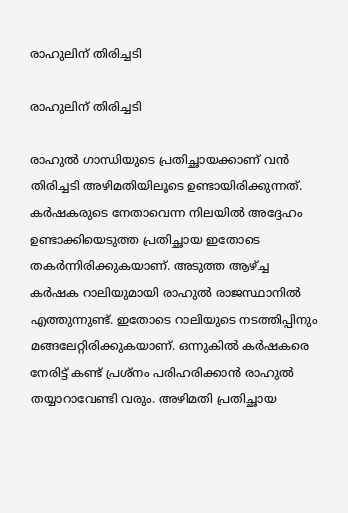രാഹുലിന് തിരിച്ചടി

രാഹുലിന് തിരിച്ചടി

രാഹുല്‍ ഗാന്ധിയുടെ പ്രതിച്ഛായക്കാണ് വന്‍ തിരിച്ചടി അഴിമതിയിലൂടെ ഉണ്ടായിരിക്കുന്നത്. കര്‍ഷകരുടെ നേതാവെന്ന നിലയില്‍ അദ്ദേഹം ഉണ്ടാക്കിയെടുത്ത പ്രതിച്ഛായ ഇതോടെ തകര്‍ന്നിരിക്കുകയാണ്. അടുത്ത ആഴ്ച്ച കര്‍ഷക റാലിയുമായി രാഹുല്‍ രാജസ്ഥാനില്‍ എത്തുന്നുണ്ട്. ഇതോടെ റാലിയുടെ നടത്തിപ്പിനും മങ്ങലേറ്റിരിക്കുകയാണ്. ഒന്നുകില്‍ കര്‍ഷകരെ നേരിട്ട് കണ്ട് പ്രശ്‌നം പരിഹരിക്കാന്‍ രാഹുല്‍ തയ്യാറാവേണ്ടി വരും. അഴിമതി പ്രതിച്ഛായ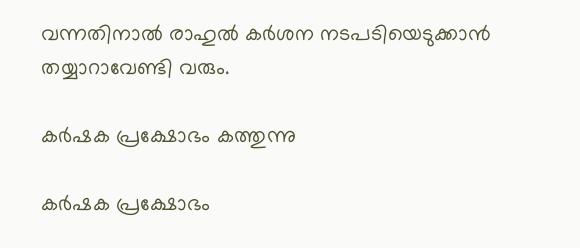വന്നതിനാല്‍ രാഹുല്‍ കര്‍ശന നടപടിയെടുക്കാന്‍ തയ്യാറാവേണ്ടി വരും.

കര്‍ഷക പ്രക്ഷോഭം കത്തുന്നു

കര്‍ഷക പ്രക്ഷോഭം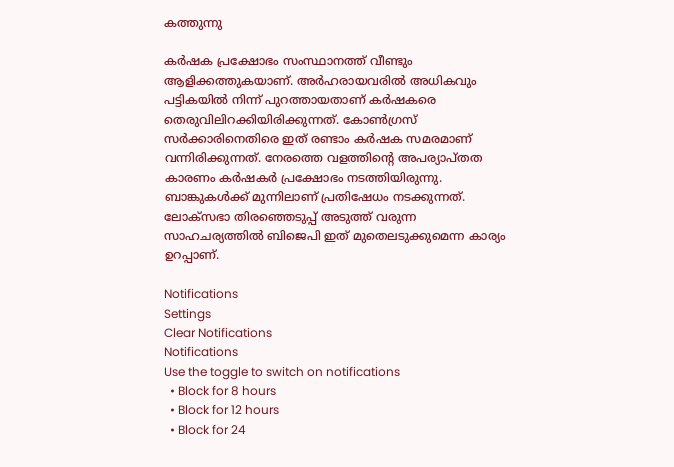കത്തുന്നു

കര്‍ഷക പ്രക്ഷോഭം സംസ്ഥാനത്ത് വീണ്ടും ആളിക്കത്തുകയാണ്. അര്‍ഹരായവരില്‍ അധികവും പട്ടികയില്‍ നിന്ന് പുറത്തായതാണ് കര്‍ഷകരെ തെരുവിലിറക്കിയിരിക്കുന്നത്. കോണ്‍ഗ്രസ് സര്‍ക്കാരിനെതിരെ ഇത് രണ്ടാം കര്‍ഷക സമരമാണ് വന്നിരിക്കുന്നത്. നേരത്തെ വളത്തിന്റെ അപര്യാപ്തത കാരണം കര്‍ഷകര്‍ പ്രക്ഷോഭം നടത്തിയിരുന്നു. ബാങ്കുകള്‍ക്ക് മുന്നിലാണ് പ്രതിഷേധം നടക്കുന്നത്. ലോക്‌സഭാ തിരഞ്ഞെടുപ്പ് അടുത്ത് വരുന്ന സാഹചര്യത്തില്‍ ബിജെപി ഇത് മുതെലടുക്കുമെന്ന കാര്യം ഉറപ്പാണ്.

Notifications
Settings
Clear Notifications
Notifications
Use the toggle to switch on notifications
  • Block for 8 hours
  • Block for 12 hours
  • Block for 24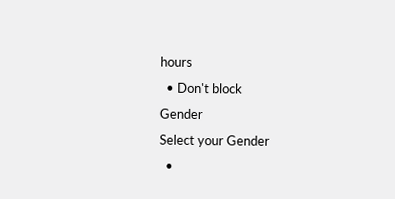hours
  • Don't block
Gender
Select your Gender
  •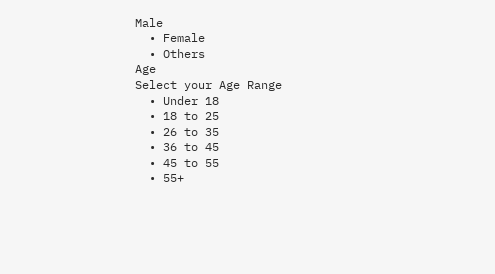Male
  • Female
  • Others
Age
Select your Age Range
  • Under 18
  • 18 to 25
  • 26 to 35
  • 36 to 45
  • 45 to 55
  • 55+